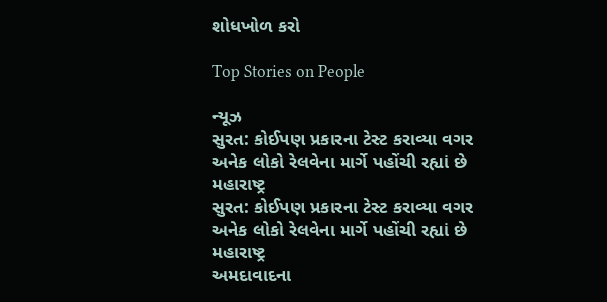શોધખોળ કરો

Top Stories on People

ન્યૂઝ
સુરત: કોઈપણ પ્રકારના ટેસ્ટ કરાવ્યા વગર અનેક લોકો રેલવેના માર્ગે પહોંચી રહ્યાં છે મહારાષ્ટ્ર
સુરત: કોઈપણ પ્રકારના ટેસ્ટ કરાવ્યા વગર અનેક લોકો રેલવેના માર્ગે પહોંચી રહ્યાં છે મહારાષ્ટ્ર
અમદાવાદના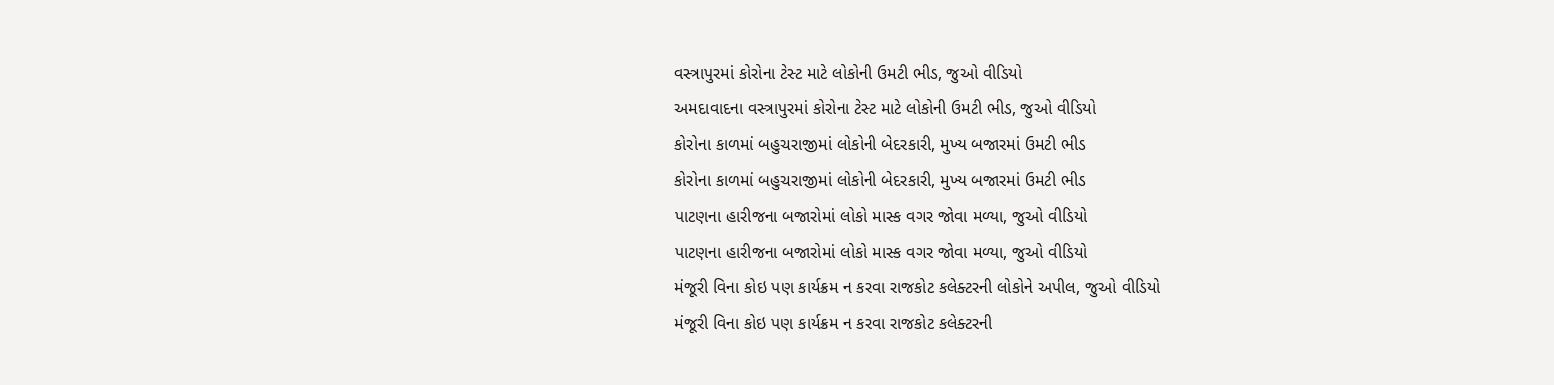વસ્ત્રાપુરમાં કોરોના ટેસ્ટ માટે લોકોની ઉમટી ભીડ, જુઓ વીડિયો
અમદાવાદના વસ્ત્રાપુરમાં કોરોના ટેસ્ટ માટે લોકોની ઉમટી ભીડ, જુઓ વીડિયો
કોરોના કાળમાં બહુચરાજીમાં લોકોની બેદરકારી, મુખ્ય બજારમાં ઉમટી ભીડ
કોરોના કાળમાં બહુચરાજીમાં લોકોની બેદરકારી, મુખ્ય બજારમાં ઉમટી ભીડ
પાટણના હારીજના બજારોમાં લોકો માસ્ક વગર જોવા મળ્યા, જુઓ વીડિયો
પાટણના હારીજના બજારોમાં લોકો માસ્ક વગર જોવા મળ્યા, જુઓ વીડિયો
મંજૂરી વિના કોઇ પણ કાર્યક્રમ ન કરવા રાજકોટ કલેક્ટરની લોકોને અપીલ, જુઓ વીડિયો
મંજૂરી વિના કોઇ પણ કાર્યક્રમ ન કરવા રાજકોટ કલેક્ટરની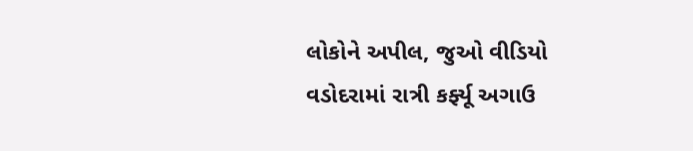લોકોને અપીલ, જુઓ વીડિયો
વડોદરામાં રાત્રી કર્ફ્યૂ અગાઉ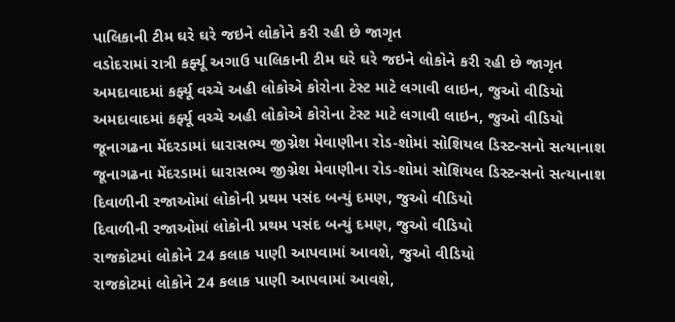પાલિકાની ટીમ ઘરે ઘરે જઇને લોકોને કરી રહી છે જાગૃત
વડોદરામાં રાત્રી કર્ફ્યૂ અગાઉ પાલિકાની ટીમ ઘરે ઘરે જઇને લોકોને કરી રહી છે જાગૃત
અમદાવાદમાં કર્ફ્યૂ વચ્ચે અહી લોકોએ કોરોના ટેસ્ટ માટે લગાવી લાઇન, જુઓ વીડિયો
અમદાવાદમાં કર્ફ્યૂ વચ્ચે અહી લોકોએ કોરોના ટેસ્ટ માટે લગાવી લાઇન, જુઓ વીડિયો
જૂનાગઢના મેંદરડામાં ધારાસભ્ય જીગ્નેશ મેવાણીના રોડ-શોમાં સોશિયલ ડિસ્ટન્સનો સત્યાનાશ
જૂનાગઢના મેંદરડામાં ધારાસભ્ય જીગ્નેશ મેવાણીના રોડ-શોમાં સોશિયલ ડિસ્ટન્સનો સત્યાનાશ
દિવાળીની રજાઓમાં લોકોની પ્રથમ પસંદ બન્યું દમણ, જુઓ વીડિયો
દિવાળીની રજાઓમાં લોકોની પ્રથમ પસંદ બન્યું દમણ, જુઓ વીડિયો
રાજકોટમાં લોકોને 24 કલાક પાણી આપવામાં આવશે, જુઓ વીડિયો
રાજકોટમાં લોકોને 24 કલાક પાણી આપવામાં આવશે,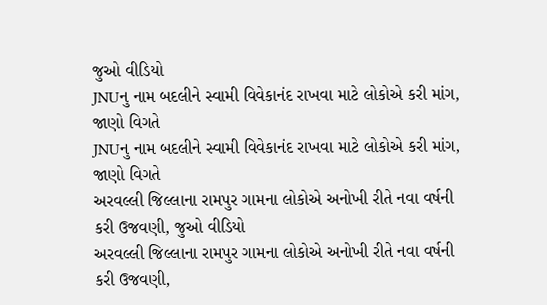જુઓ વીડિયો
JNUનુ નામ બદલીને સ્વામી વિવેકાનંદ રાખવા માટે લોકોએ કરી માંગ, જાણો વિગતે
JNUનુ નામ બદલીને સ્વામી વિવેકાનંદ રાખવા માટે લોકોએ કરી માંગ, જાણો વિગતે
અરવલ્લી જિલ્લાના રામપુર ગામના લોકોએ અનોખી રીતે નવા વર્ષની કરી ઉજવણી, જુઓ વીડિયો
અરવલ્લી જિલ્લાના રામપુર ગામના લોકોએ અનોખી રીતે નવા વર્ષની કરી ઉજવણી,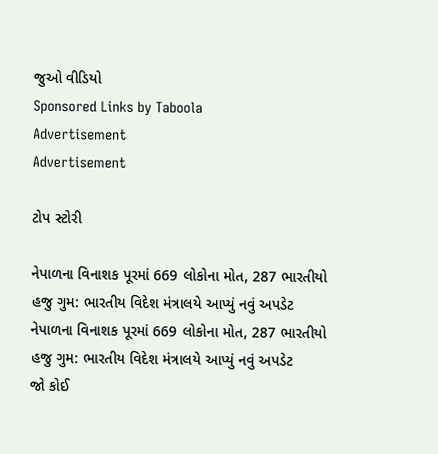જુઓ વીડિયો
Sponsored Links by Taboola
Advertisement
Advertisement

ટોપ સ્ટોરી

નેપાળના વિનાશક પૂરમાં 669 લોકોના મોત, 287 ભારતીયો હજુ ગુમ: ભારતીય વિદેશ મંત્રાલયે આપ્યું નવું અપડેટ
નેપાળના વિનાશક પૂરમાં 669 લોકોના મોત, 287 ભારતીયો હજુ ગુમ: ભારતીય વિદેશ મંત્રાલયે આપ્યું નવું અપડેટ
જો કોઈ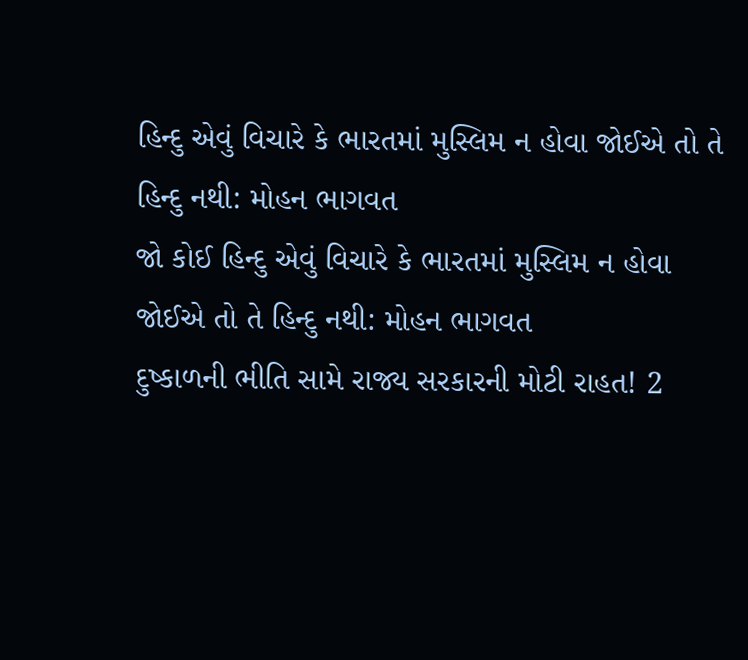હિન્દુ એવું વિચારે કે ભારતમાં મુસ્લિમ ન હોવા જોઈએ તો તે હિન્દુ નથી: મોહન ભાગવત
જો કોઈ હિન્દુ એવું વિચારે કે ભારતમાં મુસ્લિમ ન હોવા જોઈએ તો તે હિન્દુ નથી: મોહન ભાગવત
દુષ્કાળની ભીતિ સામે રાજ્ય સરકારની મોટી રાહત! 2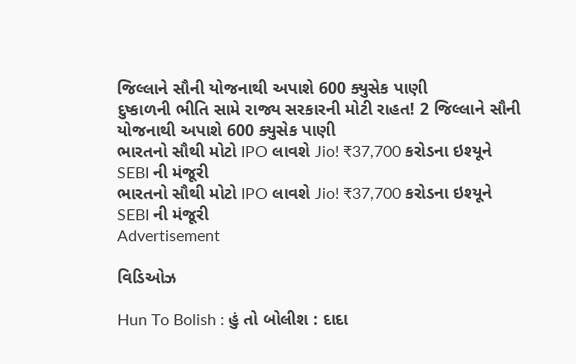જિલ્લાને સૌની યોજનાથી અપાશે 600 ક્યુસેક પાણી
દુષ્કાળની ભીતિ સામે રાજ્ય સરકારની મોટી રાહત! 2 જિલ્લાને સૌની યોજનાથી અપાશે 600 ક્યુસેક પાણી
ભારતનો સૌથી મોટો IPO લાવશે Jio! ₹37,700 કરોડના ઇશ્યૂને SEBI ની મંજૂરી
ભારતનો સૌથી મોટો IPO લાવશે Jio! ₹37,700 કરોડના ઇશ્યૂને SEBI ની મંજૂરી
Advertisement

વિડિઓઝ

Hun To Bolish : હું તો બોલીશ : દાદા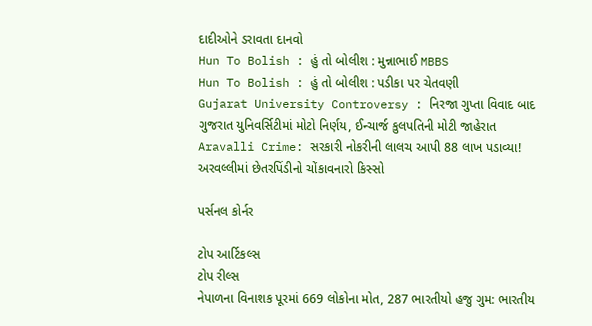દાદીઓને ડરાવતા દાનવો
Hun To Bolish : હું તો બોલીશ : મુન્નાભાઈ MBBS
Hun To Bolish : હું તો બોલીશ : પડીકા પર ચેતવણી
Gujarat University Controversy : નિરજા ગુપ્તા વિવાદ બાદ ગુજરાત યુનિવર્સિટીમાં મોટો નિર્ણય, ઈન્ચાર્જ કુલપતિની મોટી જાહેરાત
Aravalli Crime: સરકારી નોકરીની લાલચ આપી 88 લાખ પડાવ્યા! અરવલ્લીમાં છેતરપિંડીનો ચોંકાવનારો કિસ્સો

પર્સનલ કોર્નર

ટોપ આર્ટિકલ્સ
ટોપ રીલ્સ
નેપાળના વિનાશક પૂરમાં 669 લોકોના મોત, 287 ભારતીયો હજુ ગુમ: ભારતીય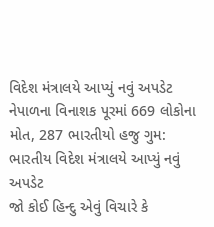વિદેશ મંત્રાલયે આપ્યું નવું અપડેટ
નેપાળના વિનાશક પૂરમાં 669 લોકોના મોત, 287 ભારતીયો હજુ ગુમ: ભારતીય વિદેશ મંત્રાલયે આપ્યું નવું અપડેટ
જો કોઈ હિન્દુ એવું વિચારે કે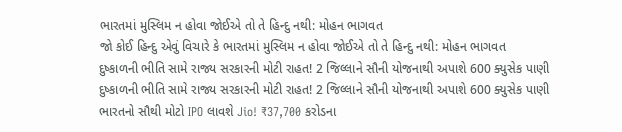ભારતમાં મુસ્લિમ ન હોવા જોઈએ તો તે હિન્દુ નથી: મોહન ભાગવત
જો કોઈ હિન્દુ એવું વિચારે કે ભારતમાં મુસ્લિમ ન હોવા જોઈએ તો તે હિન્દુ નથી: મોહન ભાગવત
દુષ્કાળની ભીતિ સામે રાજ્ય સરકારની મોટી રાહત! 2 જિલ્લાને સૌની યોજનાથી અપાશે 600 ક્યુસેક પાણી
દુષ્કાળની ભીતિ સામે રાજ્ય સરકારની મોટી રાહત! 2 જિલ્લાને સૌની યોજનાથી અપાશે 600 ક્યુસેક પાણી
ભારતનો સૌથી મોટો IPO લાવશે Jio! ₹37,700 કરોડના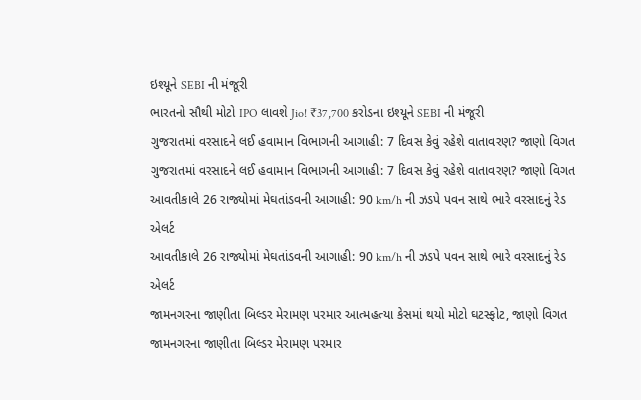ઇશ્યૂને SEBI ની મંજૂરી
ભારતનો સૌથી મોટો IPO લાવશે Jio! ₹37,700 કરોડના ઇશ્યૂને SEBI ની મંજૂરી
ગુજરાતમાં વરસાદને લઈ હવામાન વિભાગની આગાહી: 7 દિવસ કેવું રહેશે વાતાવરણ? જાણો વિગત
ગુજરાતમાં વરસાદને લઈ હવામાન વિભાગની આગાહી: 7 દિવસ કેવું રહેશે વાતાવરણ? જાણો વિગત
આવતીકાલે 26 રાજ્યોમાં મેઘતાંડવની આગાહી: 90 km/h ની ઝડપે પવન સાથે ભારે વરસાદનું રેડ એલર્ટ
આવતીકાલે 26 રાજ્યોમાં મેઘતાંડવની આગાહી: 90 km/h ની ઝડપે પવન સાથે ભારે વરસાદનું રેડ એલર્ટ
જામનગરના જાણીતા બિલ્ડર મેરામણ પરમાર આત્મહત્યા કેસમાં થયો મોટો ઘટસ્ફોટ, જાણો વિગત
જામનગરના જાણીતા બિલ્ડર મેરામણ પરમાર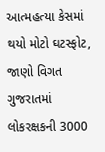આત્મહત્યા કેસમાં થયો મોટો ઘટસ્ફોટ, જાણો વિગત
ગુજરાતમાં લોકરક્ષકની 3000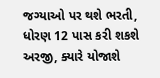જગ્યાઓ પર થશે ભરતી, ધોરણ 12 પાસ કરી શકશે અરજી, ક્યારે યોજાશે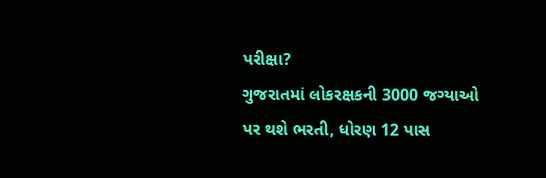પરીક્ષા?
ગુજરાતમાં લોકરક્ષકની 3000 જગ્યાઓ પર થશે ભરતી, ધોરણ 12 પાસ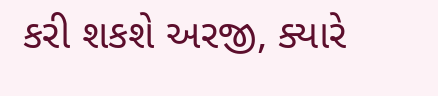કરી શકશે અરજી, ક્યારે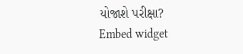યોજાશે પરીક્ષા?
Embed widget